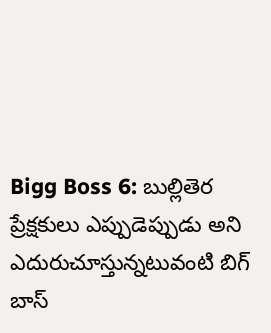Bigg Boss 6: బుల్లితెర ప్రేక్షకులు ఎప్పుడెప్పుడు అని ఎదురుచూస్తున్నటువంటి బిగ్ బాస్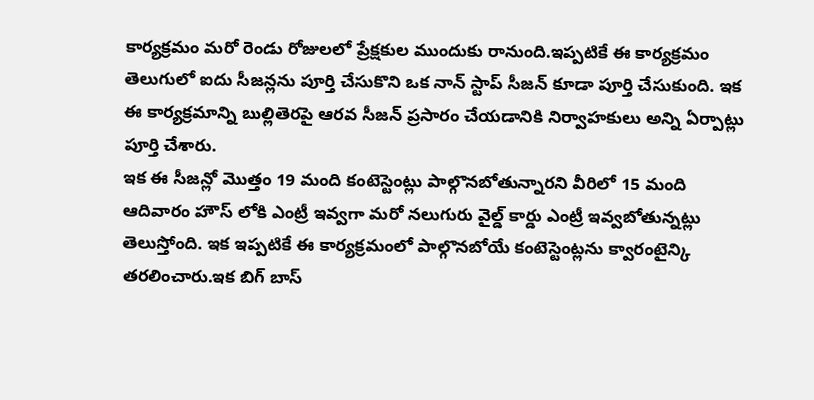కార్యక్రమం మరో రెండు రోజులలో ప్రేక్షకుల ముందుకు రానుంది.ఇప్పటికే ఈ కార్యక్రమం తెలుగులో ఐదు సీజన్లను పూర్తి చేసుకొని ఒక నాన్ స్టాప్ సీజన్ కూడా పూర్తి చేసుకుంది. ఇక ఈ కార్యక్రమాన్ని బుల్లితెరపై ఆరవ సీజన్ ప్రసారం చేయడానికి నిర్వాహకులు అన్ని ఏర్పాట్లు పూర్తి చేశారు.
ఇక ఈ సీజన్లో మొత్తం 19 మంది కంటెస్టెంట్లు పాల్గొనబోతున్నారని వీరిలో 15 మంది ఆదివారం హౌస్ లోకి ఎంట్రీ ఇవ్వగా మరో నలుగురు వైల్డ్ కార్డు ఎంట్రీ ఇవ్వబోతున్నట్లు తెలుస్తోంది. ఇక ఇప్పటికే ఈ కార్యక్రమంలో పాల్గొనబోయే కంటెస్టెంట్లను క్వారంటైన్కి తరలించారు.ఇక బిగ్ బాస్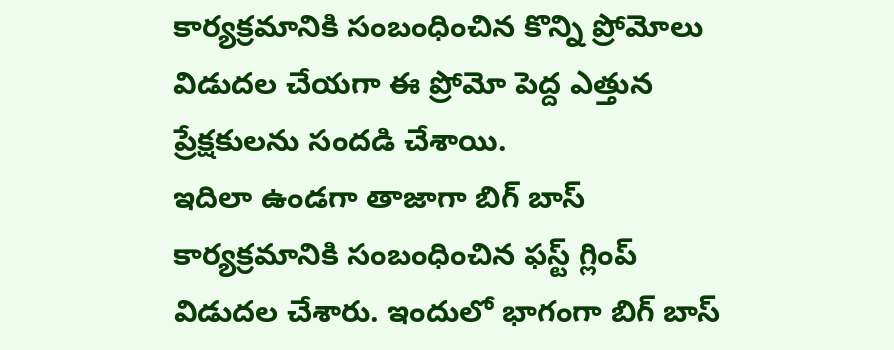కార్యక్రమానికి సంబంధించిన కొన్ని ప్రోమోలు విడుదల చేయగా ఈ ప్రోమో పెద్ద ఎత్తున ప్రేక్షకులను సందడి చేశాయి.
ఇదిలా ఉండగా తాజాగా బిగ్ బాస్ కార్యక్రమానికి సంబంధించిన ఫస్ట్ గ్లింప్ విడుదల చేశారు. ఇందులో భాగంగా బిగ్ బాస్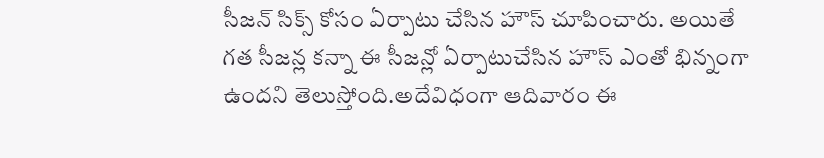సీజన్ సిక్స్ కోసం ఏర్పాటు చేసిన హౌస్ చూపించారు. అయితే గత సీజన్ల కన్నా ఈ సీజన్లో ఏర్పాటుచేసిన హౌస్ ఎంతో భిన్నంగా ఉందని తెలుస్తోంది.అదేవిధంగా ఆదివారం ఈ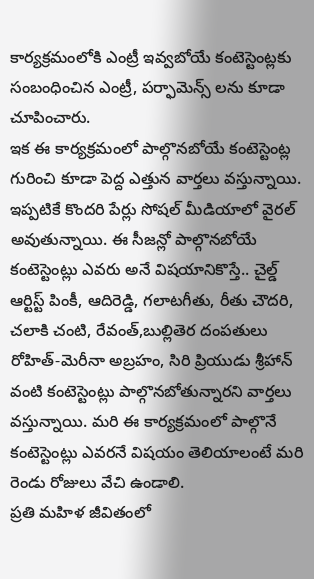కార్యక్రమంలోకి ఎంట్రీ ఇవ్వబోయే కంటెస్టెంట్లకు సంబంధించిన ఎంట్రీ, పర్ఫామెన్స్ లను కూడా చూపించారు.
ఇక ఈ కార్యక్రమంలో పాల్గొనబోయే కంటెస్టెంట్ల గురించి కూడా పెద్ద ఎత్తున వార్తలు వస్తున్నాయి. ఇప్పటికే కొందరి పేర్లు సోషల్ మీడియాలో వైరల్ అవుతున్నాయి. ఈ సీజన్లో పాల్గొనబోయే కంటెస్టెంట్లు ఎవరు అనే విషయానికొస్తే.. చైల్డ్ ఆర్టిస్ట్ పింకీ, ఆదిరెడ్డి, గలాటగీతు, రీతు చౌదరి, చలాకి చంటి, రేవంత్,బుల్లితెర దంపతులు రోహిత్-మెరీనా అబ్రహం, సిరి ప్రియుడు శ్రీహాన్ వంటి కంటెస్టెంట్లు పాల్గొనబోతున్నారని వార్తలు వస్తున్నాయి. మరి ఈ కార్యక్రమంలో పాల్గొనే కంటెస్టెంట్లు ఎవరనే విషయం తెలియాలంటే మరి రెండు రోజులు వేచి ఉండాలి.
ప్రతి మహిళ జీవితంలో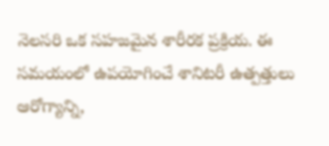నెలసరి ఒక సహజమైన శారీరక ప్రక్రియ. ఈ సమయంలో ఉపయోగించే శానిటరీ ఉత్పత్తులు ఆరోగ్యాన్ని,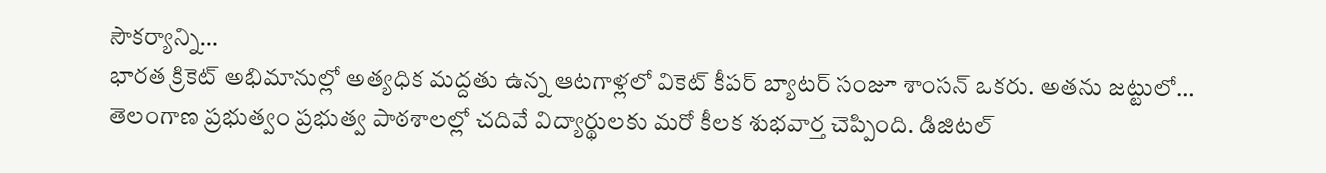సౌకర్యాన్ని…
భారత క్రికెట్ అభిమానుల్లో అత్యధిక మద్దతు ఉన్న ఆటగాళ్లలో వికెట్ కీపర్ బ్యాటర్ సంజూ శాంసన్ ఒకరు. అతను జట్టులో…
తెలంగాణ ప్రభుత్వం ప్రభుత్వ పాఠశాలల్లో చదివే విద్యార్థులకు మరో కీలక శుభవార్త చెప్పింది. డిజిటల్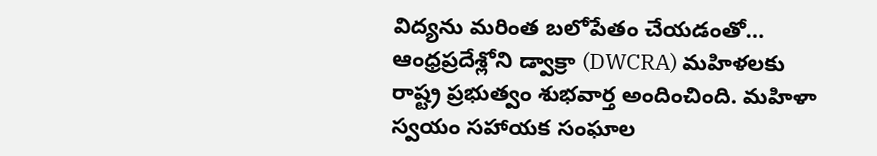విద్యను మరింత బలోపేతం చేయడంతో…
ఆంధ్రప్రదేశ్లోని డ్వాక్రా (DWCRA) మహిళలకు రాష్ట్ర ప్రభుత్వం శుభవార్త అందించింది. మహిళా స్వయం సహాయక సంఘాల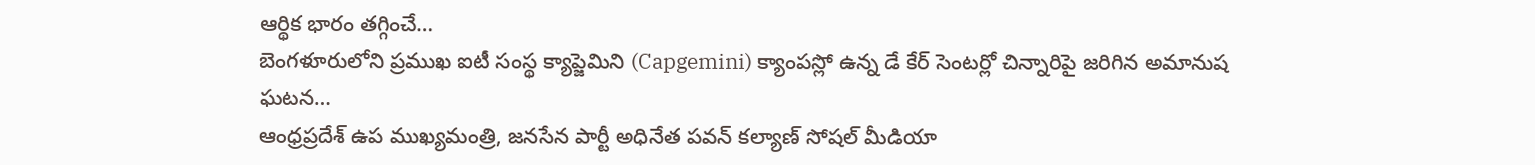ఆర్థిక భారం తగ్గించే…
బెంగళూరులోని ప్రముఖ ఐటీ సంస్థ క్యాప్జెమిని (Capgemini) క్యాంపస్లో ఉన్న డే కేర్ సెంటర్లో చిన్నారిపై జరిగిన అమానుష ఘటన…
ఆంధ్రప్రదేశ్ ఉప ముఖ్యమంత్రి, జనసేన పార్టీ అధినేత పవన్ కల్యాణ్ సోషల్ మీడియా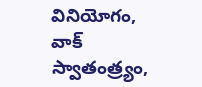వినియోగం, వాక్ స్వాతంత్ర్యం,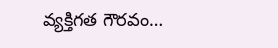వ్యక్తిగత గౌరవం…